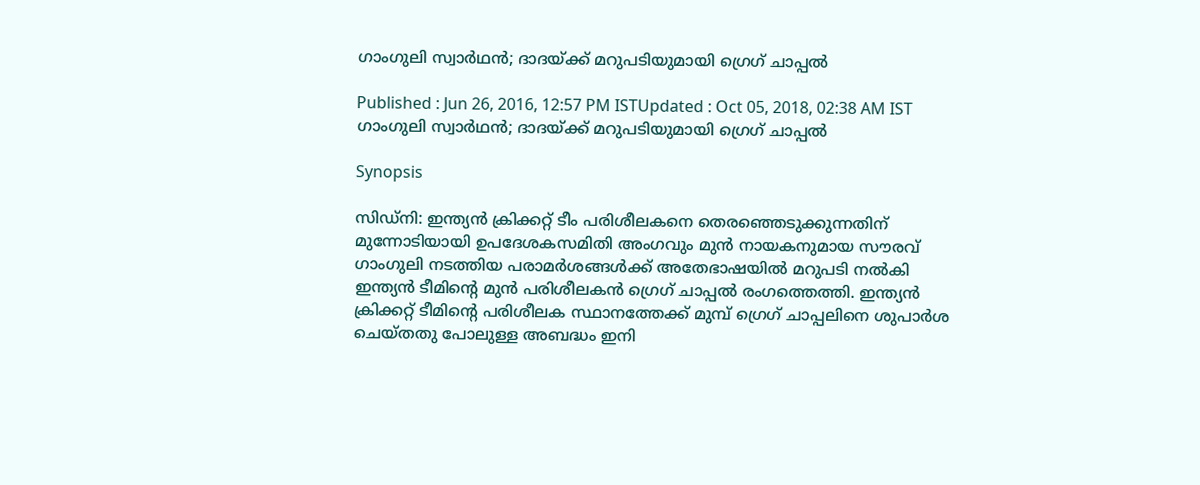ഗാംഗുലി സ്വാര്‍ഥന്‍; ദാദയ്ക്ക് മറുപടിയുമായി ഗ്രെഗ് ചാപ്പല്‍

Published : Jun 26, 2016, 12:57 PM ISTUpdated : Oct 05, 2018, 02:38 AM IST
ഗാംഗുലി സ്വാര്‍ഥന്‍; ദാദയ്ക്ക് മറുപടിയുമായി ഗ്രെഗ് ചാപ്പല്‍

Synopsis

സിഡ്നി: ഇന്ത്യന്‍ ക്രിക്കറ്റ് ടീം പരിശീലകനെ തെരഞ്ഞെടുക്കുന്നതിന് മുന്നോടിയായി ഉപദേശകസമിതി അംഗവും മുന്‍ നായകനുമായ സൗരവ് ഗാംഗുലി നടത്തിയ പരാമര്‍ശങ്ങള്‍ക്ക് അതേഭാഷയില്‍ മറുപടി നല്‍കി ഇന്ത്യന്‍ ടീമിന്റെ മുന്‍ പരിശീലകന്‍ ഗ്രെഗ് ചാപ്പല്‍ രംഗത്തെത്തി. ഇന്ത്യന്‍ ക്രിക്കറ്റ് ടീമിന്റെ പരിശീലക സ്ഥാനത്തേക്ക് മുമ്പ് ഗ്രെഗ് ചാപ്പലിനെ ശുപാർശ ചെയ്തതു പോലുള്ള അബദ്ധം ഇനി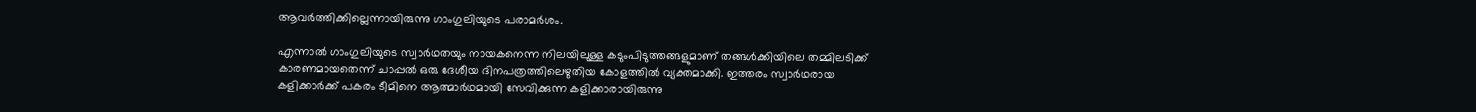ആവര്‍ത്തിക്കില്ലെന്നായിരുന്നു ഗാംഗുലിയുടെ പരാമര്‍ശം.

എന്നാല്‍ ഗാംഗുലിയുടെ സ്വാര്‍ഥതയും നായകനെന്ന നിലയിലുള്ള കടുംപിടുത്തങ്ങളുമാണ് തങ്ങള്‍ക്കിയിലെ തമ്മിലടിക്ക് കാരണമായതെന്ന് ചാപ്പല്‍ ഒരു ദേശീയ ദിനപത്രത്തിലെഴുതിയ കോളത്തില്‍ വ്യക്തമാക്കി. ഇത്തരം സ്വാര്‍ഥരായ കളിക്കാര്‍ക്ക് പകരം ടീമിനെ ആത്മാര്‍ഥമായി സേവിക്കുന്ന കളിക്കാരായിരുന്നു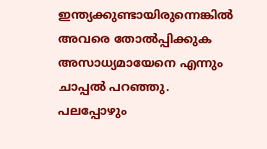ഇന്ത്യക്കുണ്ടായിരുന്നെങ്കില്‍ അവരെ തോല്‍പ്പിക്കുക അസാധ്യമായേനെ എന്നും ചാപ്പല്‍ പറഞ്ഞു. പലപ്പോഴും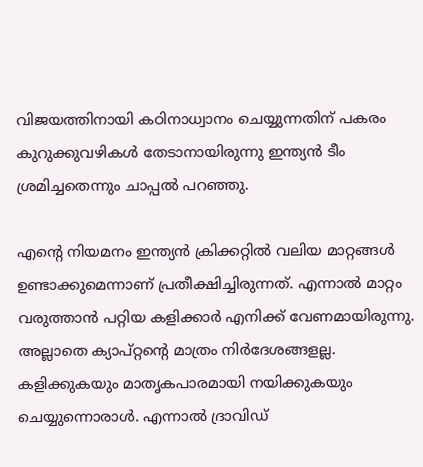വിജയത്തിനായി കഠിനാധ്വാനം ചെയ്യുന്നതിന് പകരം കുറുക്കുവഴികള്‍ തേടാനായിരുന്നു ഇന്ത്യന്‍ ടീം ശ്രമിച്ചതെന്നും ചാപ്പല്‍ പറഞ്ഞു.

എന്റെ നിയമനം ഇന്ത്യന്‍ ക്രിക്കറ്റില്‍ വലിയ മാറ്റങ്ങള്‍ ഉണ്ടാക്കുമെന്നാണ് പ്രതീക്ഷിച്ചിരുന്നത്. എന്നാല്‍ മാറ്റം വരുത്താന്‍ പറ്റിയ കളിക്കാര്‍ എനിക്ക് വേണമായിരുന്നു. അല്ലാതെ ക്യാപ്റ്റന്റെ മാത്രം നിര്‍ദേശങ്ങളല്ല. കളിക്കുകയും മാതൃകപാരമായി നയിക്കുകയും ചെയ്യുന്നൊരാള്‍. എന്നാല്‍ ദ്രാവിഡ്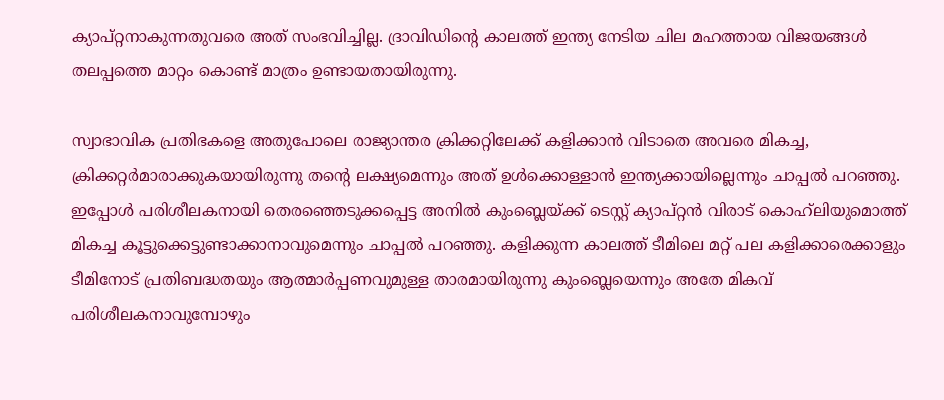ക്യാപ്റ്റനാകുന്നതുവരെ അത് സംഭവിച്ചില്ല. ദ്രാവിഡിന്റെ കാലത്ത് ഇന്ത്യ നേടിയ ചില മഹത്തായ വിജയങ്ങള്‍ തലപ്പത്തെ മാറ്റം കൊണ്ട് മാത്രം ഉണ്ടായതായിരുന്നു.

സ്വാഭാവിക പ്രതിഭകളെ അതുപോലെ രാജ്യാന്തര ക്രിക്കറ്റിലേക്ക് കളിക്കാന്‍ വിടാതെ അവരെ മികച്ച, ക്രിക്കറ്റര്‍മാരാക്കുകയായിരുന്നു തന്റെ ലക്ഷ്യമെന്നും അത് ഉള്‍ക്കൊള്ളാന്‍ ഇന്ത്യക്കായില്ലെന്നും ചാപ്പല്‍ പറഞ്ഞു. ഇപ്പോള്‍ പരിശീലകനായി തെരഞ്ഞെടുക്കപ്പെട്ട അനില്‍ കുംബ്ലെയ്ക്ക് ടെസ്റ്റ് ക്യാപ്റ്റന്‍ വിരാട് കൊഹ്‌ലിയുമൊത്ത് മികച്ച കൂട്ടുക്കെട്ടുണ്ടാക്കാനാവുമെന്നും ചാപ്പല്‍ പറഞ്ഞു. കളിക്കുന്ന കാലത്ത് ടീമിലെ മറ്റ് പല കളിക്കാരെക്കാളും ടീമിനോട് പ്രതിബദ്ധതയും ആത്മാര്‍പ്പണവുമുള്ള താരമായിരുന്നു കുംബ്ലെയെന്നും അതേ മികവ് പരിശീലകനാവുമ്പോഴും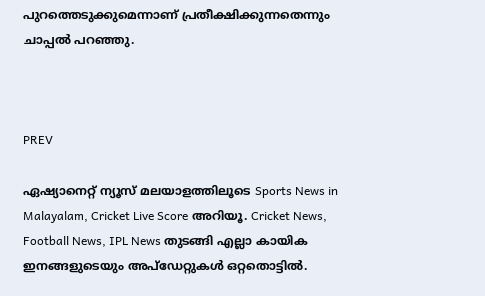പുറത്തെടുക്കുമെന്നാണ് പ്രതീക്ഷിക്കുന്നതെന്നും ചാപ്പല്‍ പറഞ്ഞു.



PREV

ഏഷ്യാനെറ്റ് ന്യൂസ് മലയാളത്തിലൂടെ Sports News in Malayalam, Cricket Live Score അറിയൂ. Cricket News, Football News, IPL News തുടങ്ങി എല്ലാ കായിക ഇനങ്ങളുടെയും അപ്‌ഡേറ്റുകൾ ഒറ്റതൊട്ടിൽ.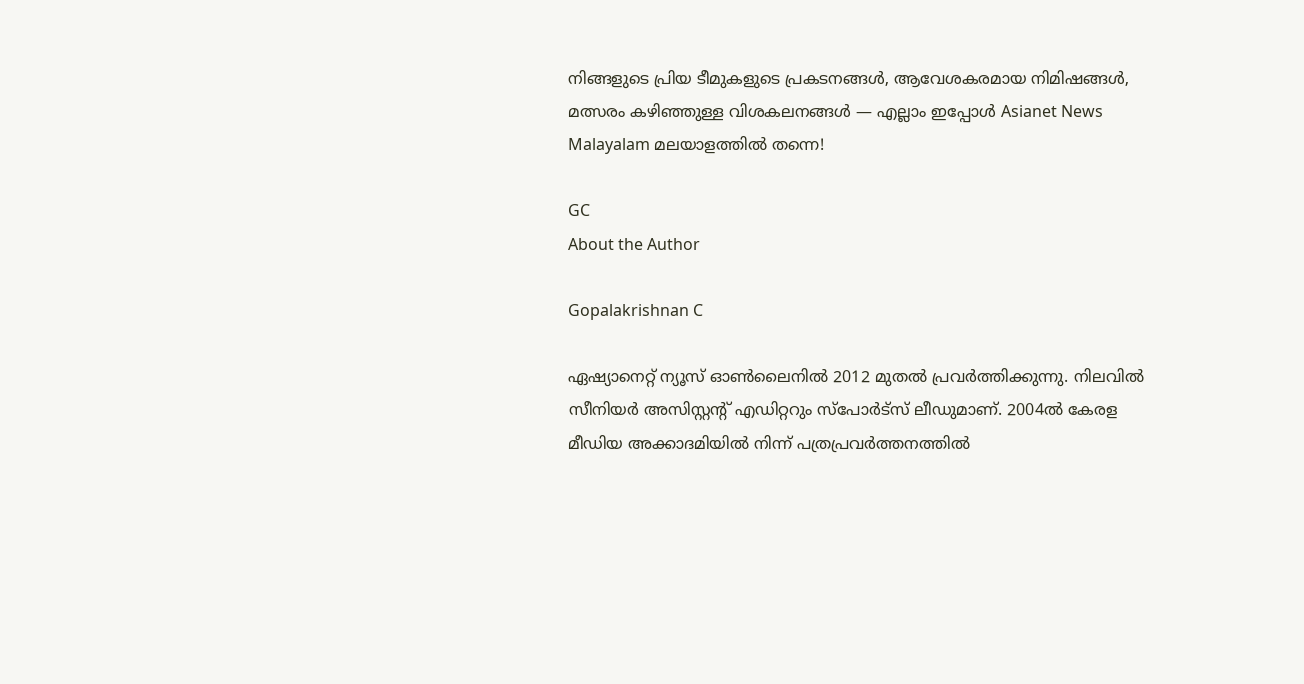നിങ്ങളുടെ പ്രിയ ടീമുകളുടെ പ്രകടനങ്ങൾ, ആവേശകരമായ നിമിഷങ്ങൾ, മത്സരം കഴിഞ്ഞുള്ള വിശകലനങ്ങൾ — എല്ലാം ഇപ്പോൾ Asianet News Malayalam മലയാളത്തിൽ തന്നെ!

GC
About the Author

Gopalakrishnan C

ഏഷ്യാനെറ്റ് ന്യൂസ് ഓണ്‍ലൈനില്‍ 2012 മുതല്‍ പ്രവര്‍ത്തിക്കുന്നു. നിലവില്‍ സീനിയര്‍ അസിസ്റ്റന്‍റ് എഡിറ്ററും സ്പോർട്സ് ലീഡുമാണ്. 2004ൽ കേരള മീഡിയ അക്കാദമിയില്‍ നിന്ന് പത്രപ്രവര്‍ത്തനത്തില്‍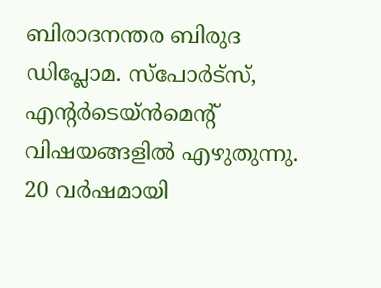ബിരാദനന്തര ബിരുദ ഡിപ്ലോമ. സ്പോര്‍ട്സ്, എന്‍റര്‍ടെയ്ൻമെന്‍റ് വിഷയങ്ങളില്‍ എഴുതുന്നു. 20 വര്‍ഷമായി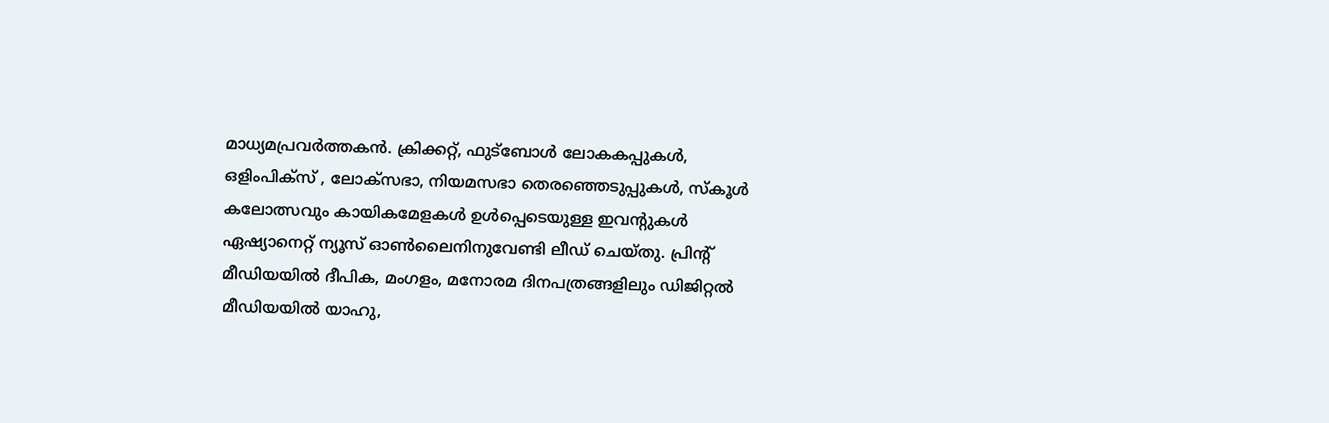മാധ്യമപ്രവര്‍ത്തകൻ. ക്രിക്കറ്റ്, ഫുട്ബോള്‍ ലോകകപ്പുകൾ, ഒളിംപിക്സ് , ലോക്സഭാ, നിയമസഭാ തെരഞ്ഞെടുപ്പുകള്‍, സ്കൂള്‍ കലോത്സവും കായികമേളകള്‍ ഉള്‍പ്പെടെയുള്ള ഇവന്‍റുകള്‍ ഏഷ്യാനെറ്റ് ന്യൂസ് ഓണ്‍ലൈനിനുവേണ്ടി ലീഡ് ചെയ്തു. പ്രിന്‍റ് മീഡിയയില്‍ ദീപിക, മംഗളം, മനോരമ ദിനപത്രങ്ങളിലും ഡിജിറ്റൽ മീഡിയയില്‍ യാഹു,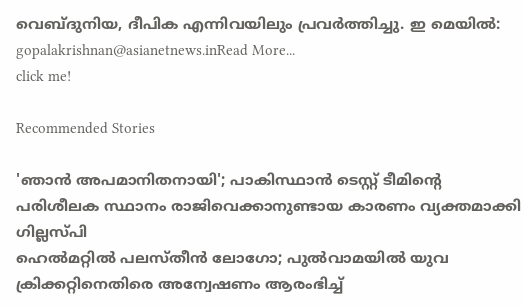വെബ്ദുനിയ, ദീപിക എന്നിവയിലും പ്രവര്‍ത്തിച്ചു. ഇ മെയില്‍: gopalakrishnan@asianetnews.inRead More...
click me!

Recommended Stories

'ഞാന്‍ അപമാനിതനായി'; പാകിസ്ഥാന്‍ ടെസ്റ്റ് ടീമിന്റെ പരിശീലക സ്ഥാനം രാജിവെക്കാനുണ്ടായ കാരണം വ്യക്തമാക്കി ഗില്ലസ്പി
ഹെല്‍മറ്റില്‍ പലസ്തീന്‍ ലോഗോ; പുല്‍വാമയില്‍ യുവ ക്രിക്കറ്റിനെതിരെ അന്വേഷണം ആരംഭിച്ച്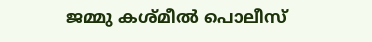ജമ്മു കശ്മീല്‍ പൊലീസ്